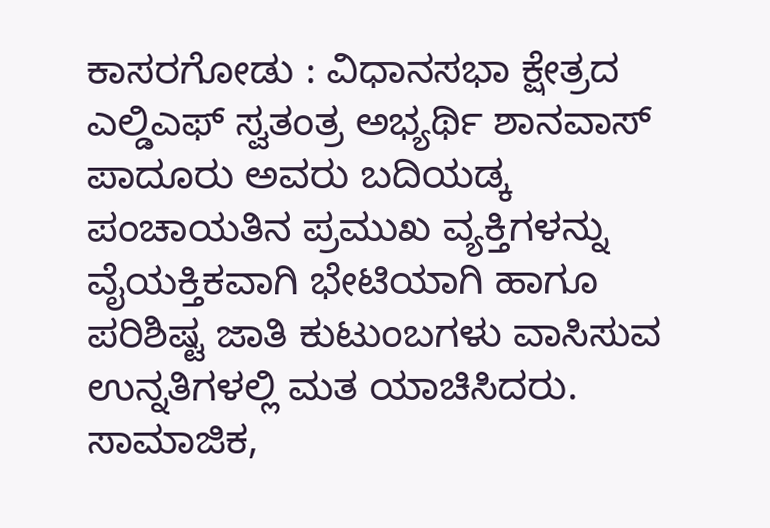ಕಾಸರಗೋಡು : ವಿಧಾನಸಭಾ ಕ್ಷೇತ್ರದ ಎಲ್ಡಿಎಫ್ ಸ್ವತಂತ್ರ ಅಭ್ಯರ್ಥಿ ಶಾನವಾಸ್ ಪಾದೂರು ಅವರು ಬದಿಯಡ್ಕ ಪಂಚಾಯತಿನ ಪ್ರಮುಖ ವ್ಯಕ್ತಿಗಳನ್ನು ವೈಯಕ್ತಿಕವಾಗಿ ಭೇಟಿಯಾಗಿ ಹಾಗೂ ಪರಿಶಿಷ್ಟ ಜಾತಿ ಕುಟುಂಬಗಳು ವಾಸಿಸುವ ಉನ್ನತಿಗಳಲ್ಲಿ ಮತ ಯಾಚಿಸಿದರು. ಸಾಮಾಜಿಕ,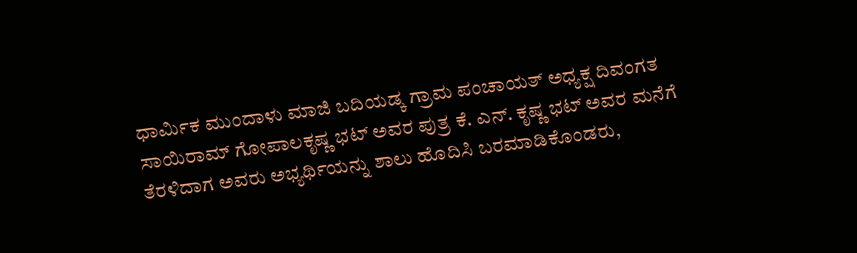ಧಾರ್ಮಿಕ ಮುಂದಾಳು ಮಾಜಿ ಬದಿಯಡ್ಕ ಗ್ರಾಮ ಪಂಚಾಯತ್ ಅಧ್ಯಕ್ಷ ದಿವಂಗತ ಸಾಯಿರಾಮ್ ಗೋಪಾಲಕೃಷ್ಣ ಭಟ್ ಅವರ ಪುತ್ರ ಕೆ. ಎನ್. ಕೃಷ್ಣ ಭಟ್ ಅವರ ಮನೆಗೆ ತೆರಳಿದಾಗ ಅವರು ಅಭ್ಯರ್ಥಿಯನ್ನು ಶಾಲು ಹೊದಿಸಿ ಬರಮಾಡಿಕೊಂಡರು,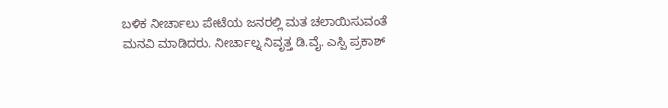ಬಳಿಕ ನೀರ್ಚಾಲು ಪೇಟೆಯ ಜನರಲ್ಲಿ ಮತ ಚಲಾಯಿಸುವಂತೆ ಮನವಿ ಮಾಡಿದರು. ನೀರ್ಚಾಲ್ನ ನಿವೃತ್ತ ಡಿ.ವೈ. ಎಸ್ಪಿ ಪ್ರಕಾಶ್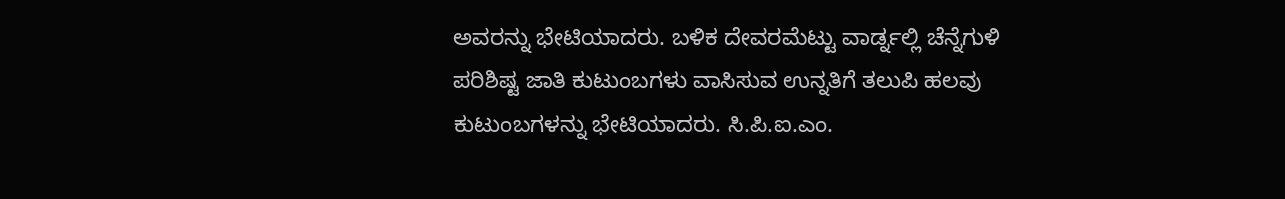ಅವರನ್ನು ಭೇಟಿಯಾದರು. ಬಳಿಕ ದೇವರಮೆಟ್ಟು ವಾರ್ಡ್ನಲ್ಲಿ ಚೆನ್ನೆಗುಳಿ ಪರಿಶಿಷ್ಟ ಜಾತಿ ಕುಟುಂಬಗಳು ವಾಸಿಸುವ ಉನ್ನತಿಗೆ ತಲುಪಿ ಹಲವು ಕುಟುಂಬಗಳನ್ನು ಭೇಟಿಯಾದರು. ಸಿ.ಪಿ.ಐ.ಎಂ.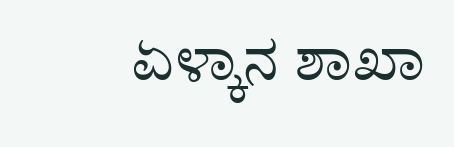ಏಳ್ಕಾನ ಶಾಖಾ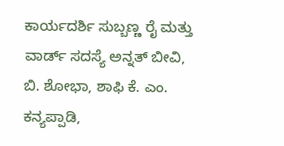ಕಾರ್ಯದರ್ಶಿ ಸುಬ್ಬಣ್ಣ ರೈ ಮತ್ತು ವಾರ್ಡ್ ಸದಸ್ಯೆ ಅನ್ನತ್ ಬೀವಿ, ಬಿ. ಶೋಭಾ, ಶಾಫಿ ಕೆ. ಎಂ. ಕನ್ಯಪ್ಪಾಡಿ,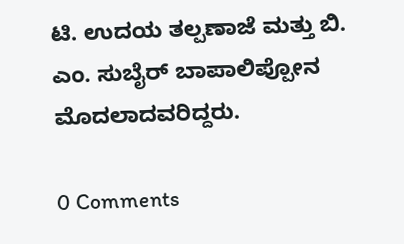ಟಿ. ಉದಯ ತಲ್ಪಣಾಜೆ ಮತ್ತು ಬಿ. ಎಂ. ಸುಬೈರ್ ಬಾಪಾಲಿಪ್ಪೋನ ಮೊದಲಾದವರಿದ್ದರು.

0 Comments